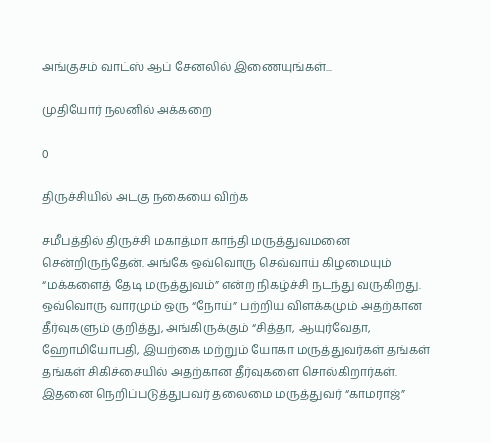அங்குசம் வாட்ஸ் ஆப் சேனலில் இணையுங்கள்...

முதியோர் நலனில் அக்கறை

0

திருச்சியில் அடகு நகையை விற்க

சமீபத்தில் திருச்சி மகாத்மா காந்தி மருத்துவமனை சென்றிருந்தேன். அங்கே ஒவ்வொரு செவ்வாய் கிழமையும் “மக்களைத் தேடி மருத்துவம்” என்ற நிகழ்ச்சி நடந்து வருகிறது. ஒவ்வொரு வாரமும் ஒரு “நோய்” பற்றிய விளக்கமும் அதற்கான தீர்வுகளும் குறித்து, அங்கிருக்கும் “சித்தா, ஆயுர்வேதா, ஹோமியோபதி, இயற்கை மற்றும் யோகா மருத்துவர்கள் தங்கள் தங்கள் சிகிச்சையில் அதற்கான தீர்வுகளை சொல்கிறார்கள். இதனை நெறிப்படுத்துபவர் தலைமை மருத்துவர் “காமராஜ்”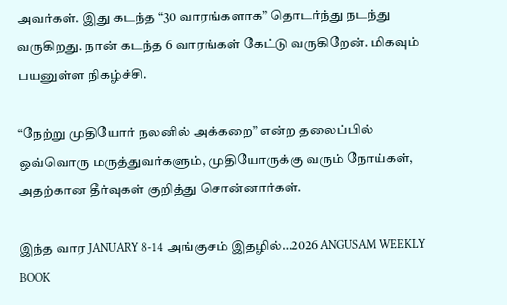அவர்கள். இது கடந்த “30 வாரங்களாக” தொடர்ந்து நடந்து வருகிறது. நான் கடந்த 6 வாரங்கள் கேட்டு வருகிறேன். மிகவும் பயனுள்ள நிகழ்ச்சி.

“நேற்று முதியோர் நலனில் அக்கறை” என்ற தலைப்பில் ஒவ்வொரு மருத்துவர்களும், முதியோருக்கு வரும் நோய்கள், அதற்கான தீர்வுகள் குறித்து சொன்னார்கள்.

இந்த வார JANUARY 8-14 அங்குசம் இதழில்…2026 ANGUSAM WEEKLY BOOK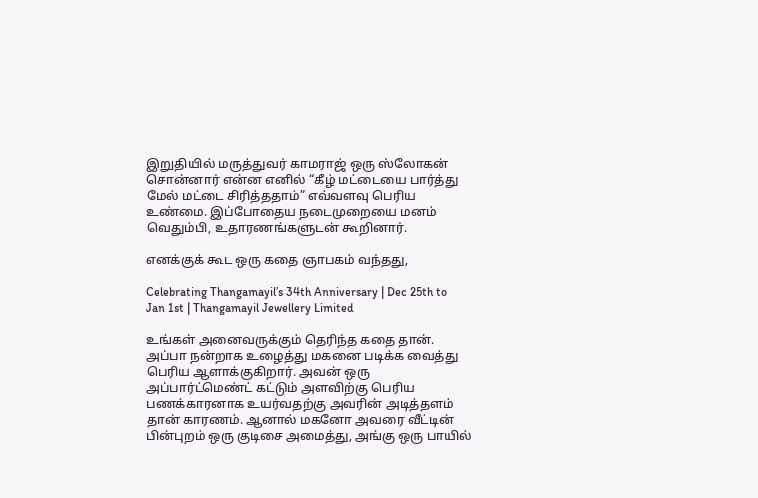இறுதியில் மருத்துவர் காமராஜ் ஒரு ஸ்லோகன் சொன்னார் என்ன எனில் “கீழ் மட்டையை பார்த்து மேல் மட்டை சிரித்ததாம்” எவ்வளவு பெரிய உண்மை. இப்போதைய நடைமுறையை மனம் வெதும்பி, உதாரணங்களுடன் கூறினார்.

எனக்குக் கூட ஒரு கதை ஞாபகம் வந்தது,

Celebrating Thangamayil’s 34th Anniversary | Dec 25th to Jan 1st | Thangamayil Jewellery Limited

உங்கள் அனைவருக்கும் தெரிந்த கதை தான். அப்பா நன்றாக உழைத்து மகனை படிக்க வைத்து பெரிய ஆளாக்குகிறார். அவன் ஒரு அப்பார்ட்மெண்ட் கட்டும் அளவிற்கு பெரிய பணக்காரனாக உயர்வதற்கு அவரின் அடித்தளம் தான் காரணம். ஆனால் மகனோ அவரை வீட்டின் பின்புறம் ஒரு குடிசை அமைத்து, அங்கு ஒரு பாயில்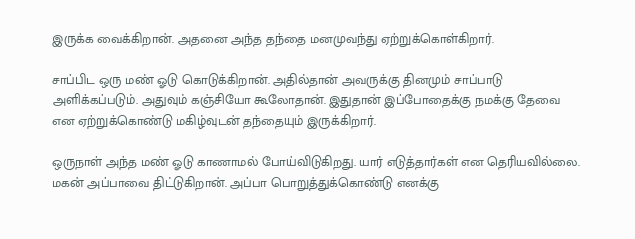இருக்க வைக்கிறான். அதனை அந்த தந்தை மனமுவந்து ஏற்றுக்கொள்கிறார்.

சாப்பிட ஒரு மண் ஓடு கொடுக்கிறான். அதில்தான் அவருக்கு தினமும் சாப்பாடு அளிக்கப்படும். அதுவும் கஞ்சியோ கூலோதான். இதுதான் இப்போதைக்கு நமக்கு தேவை என ஏற்றுக்கொண்டு மகிழ்வுடன் தந்தையும் இருக்கிறார்.

ஒருநாள் அந்த மண் ஓடு காணாமல் போய்விடுகிறது. யார் எடுத்தார்கள் என தெரியவில்லை. மகன் அப்பாவை திட்டுகிறான். அப்பா பொறுத்துக்கொண்டு எனக்கு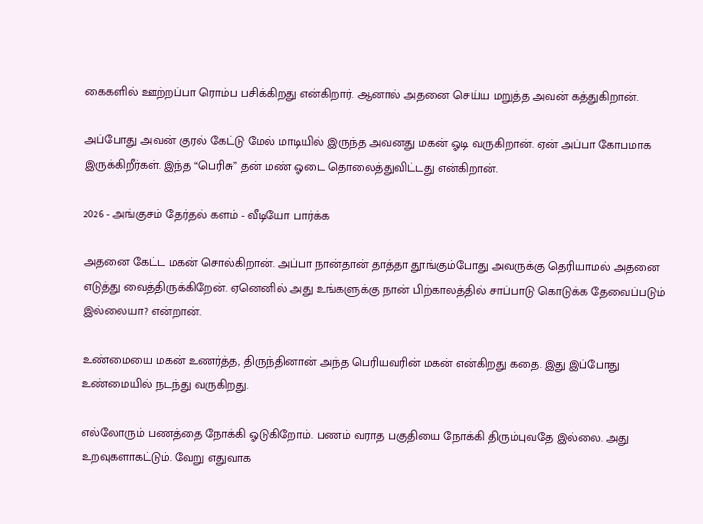கைகளில் ஊற்றப்பா ரொம்ப பசிக்கிறது என்கிறார். ஆனால் அதனை செய்ய மறுத்த அவன் கத்துகிறான்.

அப்போது அவன் குரல் கேட்டு மேல் மாடியில் இருந்த அவனது மகன் ஓடி வருகிறான். ஏன் அப்பா கோபமாக இருக்கிறீர்கள். இந்த “பெரிசு” தன் மண் ஓடை தொலைத்துவிட்டது என்கிறான்.

2026 - அங்குசம் தேர்தல் களம் - வீடியோ பார்க்க

அதனை கேட்ட மகன் சொல்கிறான். அப்பா நான்தான் தாத்தா தூங்கும்போது அவருக்கு தெரியாமல் அதனை எடுத்து வைத்திருக்கிறேன். ஏனெனில் அது உங்களுக்கு நான் பிற்காலத்தில் சாப்பாடு கொடுக்க தேவைப்படும் இல்லையா? என்றான்.

உண்மையை மகன் உணர்த்த, திருந்தினான் அந்த பெரியவரின் மகன் என்கிறது கதை. இது இப்போது உண்மையில் நடந்து வருகிறது.

எல்லோரும் பணத்தை நோக்கி ஓடுகிறோம். பணம் வராத பகுதியை நோக்கி திரும்புவதே இல்லை. அது உறவுகளாகட்டும். வேறு எதுவாக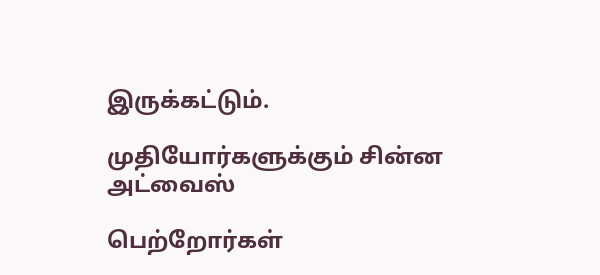இருக்கட்டும்.

முதியோர்களுக்கும் சின்ன அட்வைஸ்

பெற்றோர்கள்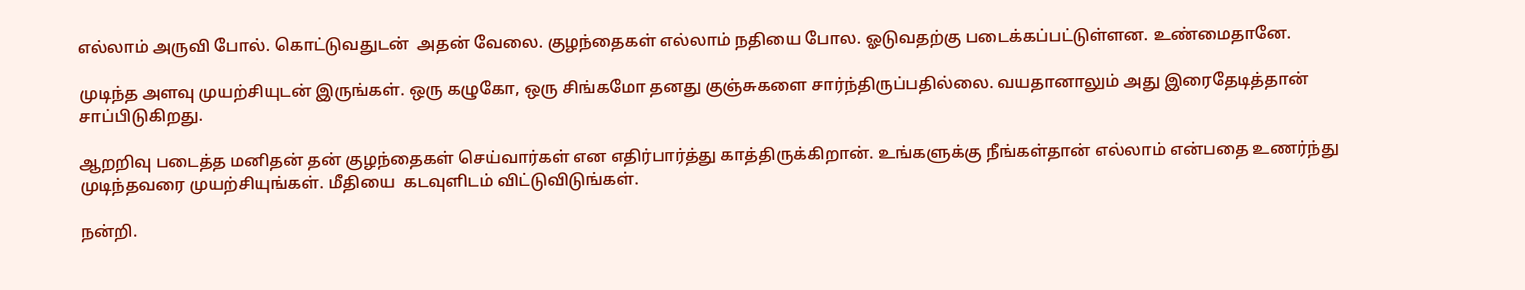எல்லாம் அருவி போல். கொட்டுவதுடன்  அதன் வேலை. குழந்தைகள் எல்லாம் நதியை போல. ஓடுவதற்கு படைக்கப்பட்டுள்ளன. உண்மைதானே.

முடிந்த அளவு முயற்சியுடன் இருங்கள். ஒரு கழுகோ, ஒரு சிங்கமோ தனது குஞ்சுகளை சார்ந்திருப்பதில்லை. வயதானாலும் அது இரைதேடித்தான் சாப்பிடுகிறது.

ஆறறிவு படைத்த மனிதன் தன் குழந்தைகள் செய்வார்கள் என எதிர்பார்த்து காத்திருக்கிறான். உங்களுக்கு நீங்கள்தான் எல்லாம் என்பதை உணர்ந்து முடிந்தவரை முயற்சியுங்கள். மீதியை  கடவுளிடம் விட்டுவிடுங்கள்.

நன்றி.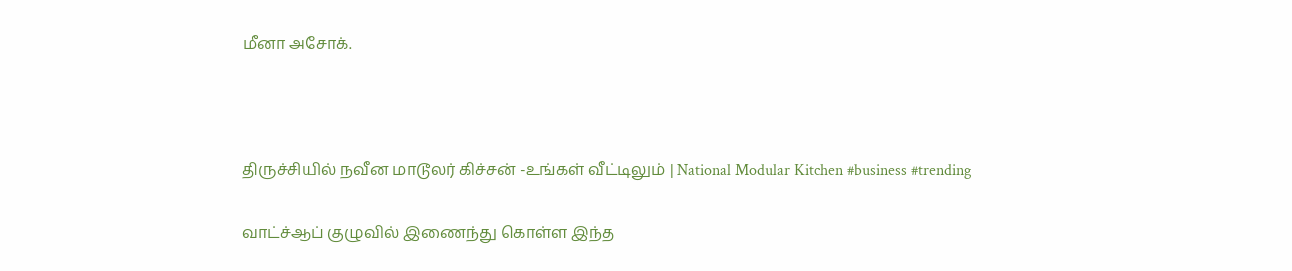மீனா அசோக்.



திருச்சியில் நவீன மாடூலர் கிச்சன் -உங்கள் வீட்டிலும் | National Modular Kitchen #business #trending

வாட்ச்ஆப் குழுவில் இணைந்து கொள்ள இந்த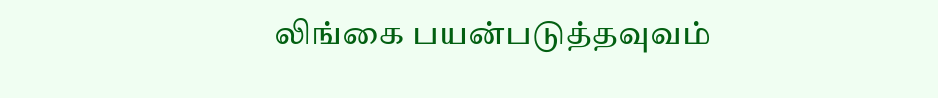லிங்கை பயன்படுத்தவுவம்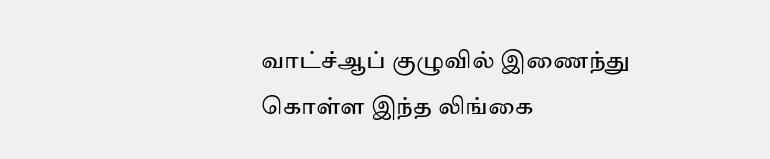வாட்ச்ஆப் குழுவில் இணைந்து கொள்ள இந்த லிங்கை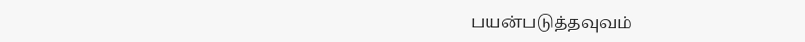பயன்படுத்தவுவம்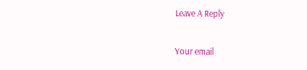Leave A Reply

Your email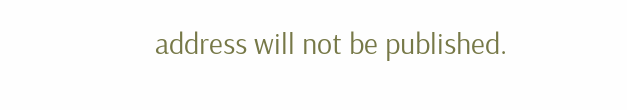address will not be published.